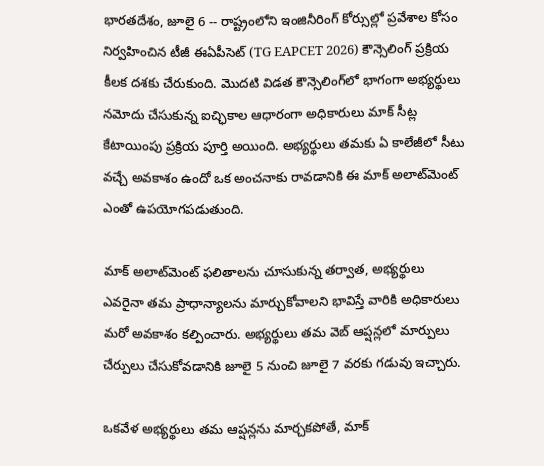భారతదేశం, జూలై 6 -- రాష్ట్రంలోని ఇంజినీరింగ్ కోర్సుల్లో ప్రవేశాల కోసం నిర్వహించిన టీజీ ఈఏపీసెట్ (TG EAPCET 2026) కౌన్సెలింగ్ ప్రక్రియ కీలక దశకు చేరుకుంది. మొదటి విడత కౌన్సెలింగ్‌లో భాగంగా అభ్యర్థులు నమోదు చేసుకున్న ఐచ్ఛికాల ఆధారంగా అధికారులు మాక్ సీట్ల కేటాయింపు ప్రక్రియ పూర్తి అయింది. అభ్యర్థులు తమకు ఏ కాలేజీలో సీటు వచ్చే అవకాశం ఉందో ఒక అంచనాకు రావడానికి ఈ మాక్ అలాట్‌మెంట్ ఎంతో ఉపయోగపడుతుంది.

మాక్ అలాట్‌మెంట్ ఫలితాలను చూసుకున్న తర్వాత, అభ్యర్థులు ఎవరైనా తమ ప్రాధాన్యాలను మార్చుకోవాలని భావిస్తే వారికి అధికారులు మరో అవకాశం కల్పించారు. అభ్యర్థులు తమ వెబ్ ఆప్షన్లలో మార్పులు చేర్పులు చేసుకోవడానికి జూలై 5 నుంచి జూలై 7 వరకు గడువు ఇచ్చారు.

ఒకవేళ అభ్యర్థులు తమ ఆప్షన్లను మార్చకపోతే, మాక్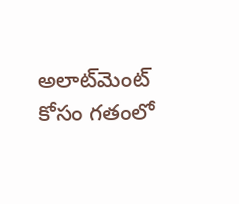అలాట్‌మెంట్ కోసం గతంలో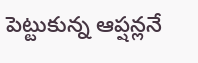పెట్టుకున్న ఆప్షన్లనే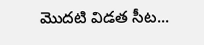మొదటి విడత సీట...